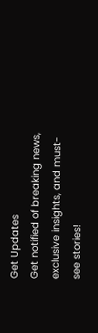Get Updates
Get notified of breaking news, exclusive insights, and must-see stories!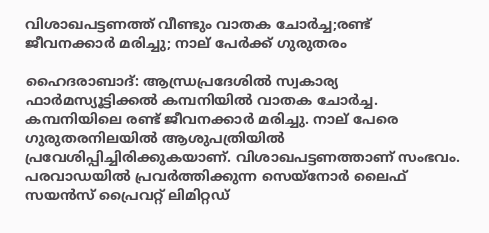വിശാഖപട്ടണത്ത് വീണ്ടും വാതക ചോര്‍ച്ച;രണ്ട് ജീവനക്കാര്‍ മരിച്ചു; നാല് പേര്‍ക്ക് ഗുരുതരം

ഹൈദരാബാദ്: ആന്ധ്രപ്രദേശില്‍ സ്വകാര്യ ഫാര്‍മസ്യൂട്ടിക്കല്‍ കമ്പനിയില്‍ വാതക ചോര്‍ച്ച. കമ്പനിയിലെ രണ്ട് ജീവനക്കാര്‍ മരിച്ചു. നാല് പേരെ ഗുരുതരനിലയില്‍ ആശുപത്രിയില്‍ പ്രവേശിപ്പിച്ചിരിക്കുകയാണ്. വിശാഖപട്ടണത്താണ് സംഭവം. പരവാഡയില്‍ പ്രവര്‍ത്തിക്കുന്ന സെയ്‌നോര്‍ ലൈഫ് സയന്‍സ് പ്രൈവറ്റ് ലിമിറ്റഡ്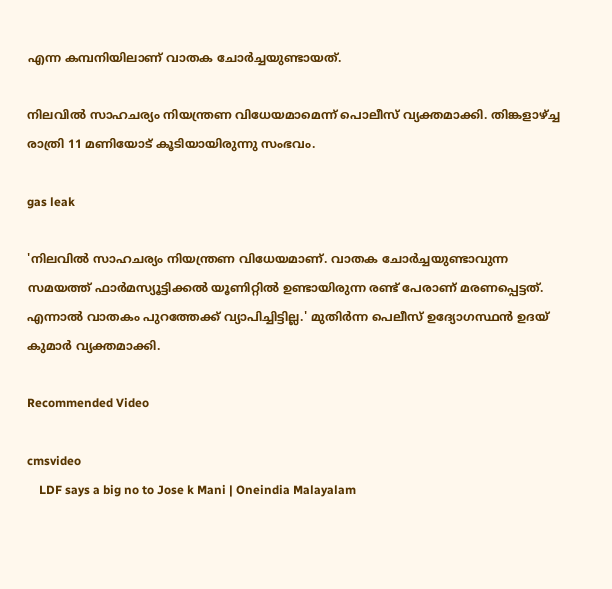എന്ന കമ്പനിയിലാണ് വാതക ചോര്‍ച്ചയുണ്ടായത്.

നിലവില്‍ സാഹചര്യം നിയന്ത്രണ വിധേയമാമെന്ന് പൊലീസ് വ്യക്തമാക്കി. തിങ്കളാഴ്ച്ച രാത്രി 11 മണിയോട് കൂടിയായിരുന്നു സംഭവം.

gas leak

'നിലവില്‍ സാഹചര്യം നിയന്ത്രണ വിധേയമാണ്. വാതക ചോര്‍ച്ചയുണ്ടാവുന്ന സമയത്ത് ഫാര്‍മസ്യൂട്ടിക്കല്‍ യൂണിറ്റില്‍ ഉണ്ടായിരുന്ന രണ്ട് പേരാണ് മരണപ്പെട്ടത്. എന്നാല്‍ വാതകം പുറത്തേക്ക് വ്യാപിച്ചിട്ടില്ല.' മുതിര്‍ന്ന പെലീസ് ഉദ്യോഗസ്ഥന്‍ ഉദയ് കുമാര്‍ വ്യക്തമാക്കി.

Recommended Video

cmsvideo
    LDF says a big no to Jose k Mani | Oneindia Malayalam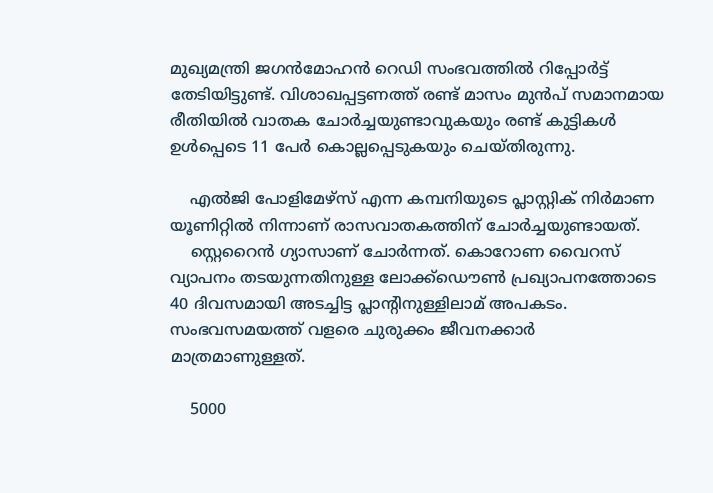മുഖ്യമന്ത്രി ജഗന്‍മോഹന്‍ റെഡി സംഭവത്തില്‍ റിപ്പോര്‍ട്ട് തേടിയിട്ടുണ്ട്. വിശാഖപ്പട്ടണത്ത് രണ്ട് മാസം മുന്‍പ് സമാനമായ രീതിയില്‍ വാതക ചോര്‍ച്ചയുണ്ടാവുകയും രണ്ട് കുട്ടികള്‍ ഉള്‍പ്പെടെ 11 പേര്‍ കൊല്ലപ്പെടുകയും ചെയ്തിരുന്നു.

    എല്‍ജി പോളിമേഴ്‌സ് എന്ന കമ്പനിയുടെ പ്ലാസ്റ്റിക് നിര്‍മാണ യൂണിറ്റില്‍ നിന്നാണ് രാസവാതകത്തിന് ചോര്‍ച്ചയുണ്ടായത്.
    സ്റ്റെറൈന്‍ ഗ്യാസാണ് ചോര്‍ന്നത്. കൊറോണ വൈറസ് വ്യാപനം തടയുന്നതിനുള്ള ലോക്ക്‌ഡൌണ്‍ പ്രഖ്യാപനത്തോടെ 40 ദിവസമായി അടച്ചിട്ട പ്ലാന്റിനുള്ളിലാമ് അപകടം. സംഭവസമയത്ത് വളരെ ചുരുക്കം ജീവനക്കാര്‍ മാത്രമാണുള്ളത്.

    5000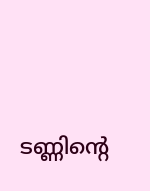ടണ്ണിന്റെ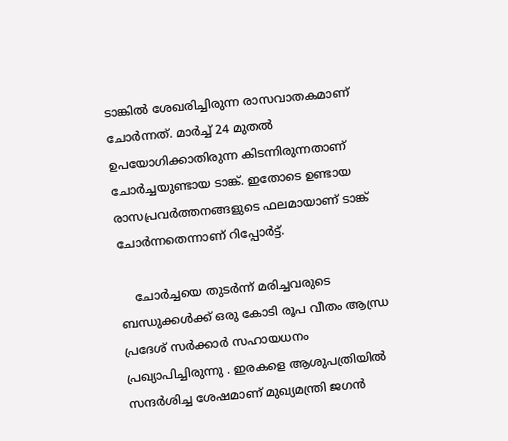ടാങ്കില്‍ ശേഖരിച്ചിരുന്ന രാസവാതകമാണ് ചോര്‍ന്നത്. മാര്‍ച്ച് 24 മുതല്‍ ഉപയോഗിക്കാതിരുന്ന കിടന്നിരുന്നതാണ് ചോര്‍ച്ചയുണ്ടായ ടാങ്ക്. ഇതോടെ ഉണ്ടായ രാസപ്രവര്‍ത്തനങ്ങളുടെ ഫലമായാണ് ടാങ്ക് ചോര്‍ന്നതെന്നാണ് റിപ്പോര്‍ട്ട്.

    ചോര്‍ച്ചയെ തുടര്‍ന്ന് മരിച്ചവരുടെ ബന്ധുക്കള്‍ക്ക് ഒരു കോടി രൂപ വീതം ആന്ധ്ര പ്രദേശ് സര്‍ക്കാര്‍ സഹായധനം പ്രഖ്യാപിച്ചിരുന്നു . ഇരകളെ ആശുപത്രിയില്‍ സന്ദര്‍ശിച്ച ശേഷമാണ് മുഖ്യമന്ത്രി ജഗന്‍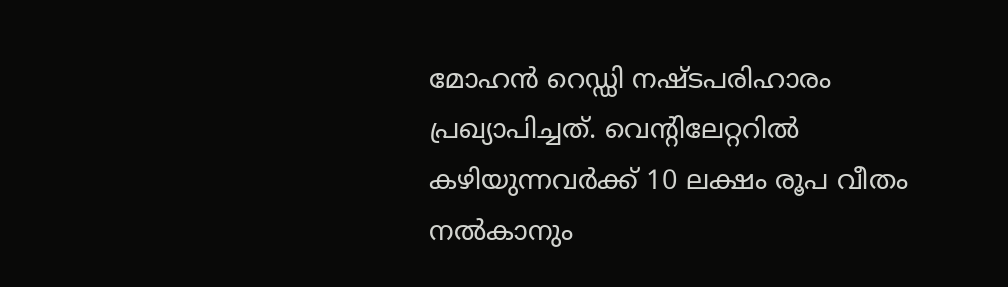മോഹന്‍ റെഡ്ഡി നഷ്ടപരിഹാരം പ്രഖ്യാപിച്ചത്. വെന്റിലേറ്ററില്‍ കഴിയുന്നവര്‍ക്ക് 10 ലക്ഷം രൂപ വീതം നല്‍കാനും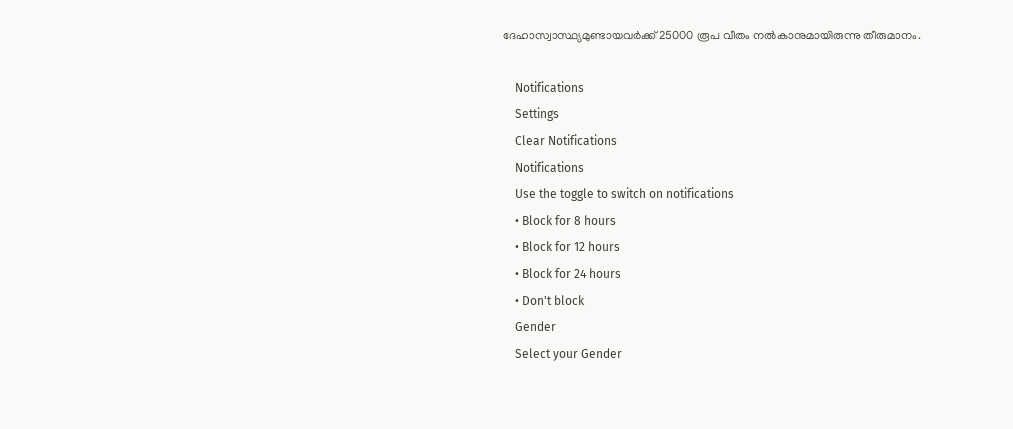ദേഹാസ്വാസ്ഥ്യമുണ്ടായവര്‍ക്ക് 25000 രൂപ വീതം നല്‍കാനുമായിരുന്നു തീരുമാനം.

    Notifications
    Settings
    Clear Notifications
    Notifications
    Use the toggle to switch on notifications
    • Block for 8 hours
    • Block for 12 hours
    • Block for 24 hours
    • Don't block
    Gender
    Select your Gender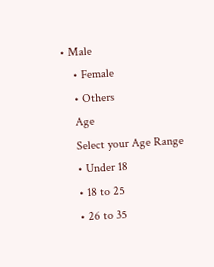• Male
    • Female
    • Others
    Age
    Select your Age Range
    • Under 18
    • 18 to 25
    • 26 to 35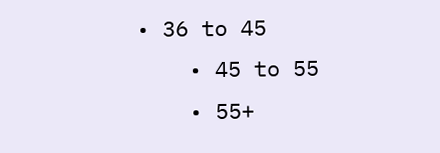• 36 to 45
    • 45 to 55
    • 55+